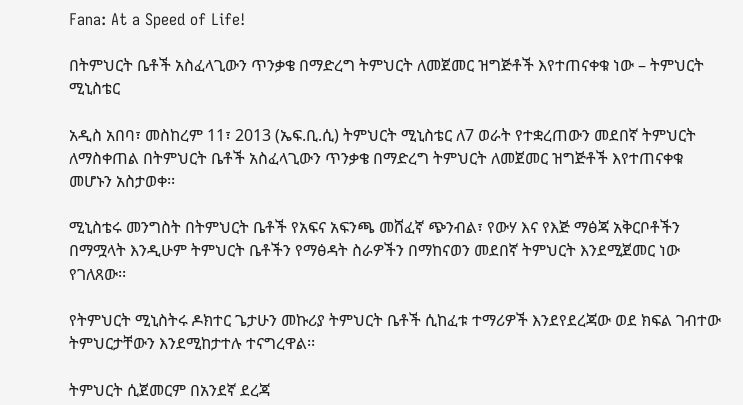Fana: At a Speed of Life!

በትምህርት ቤቶች አስፈላጊውን ጥንቃቄ በማድረግ ትምህርት ለመጀመር ዝግጅቶች እየተጠናቀቁ ነው – ትምህርት ሚኒስቴር

አዲስ አበባ፣ መስከረም 11፣ 2013 (ኤፍ.ቢ.ሲ) ትምህርት ሚኒስቴር ለ7 ወራት የተቋረጠውን መደበኛ ትምህርት ለማስቀጠል በትምህርት ቤቶች አስፈላጊውን ጥንቃቄ በማድረግ ትምህርት ለመጀመር ዝግጅቶች እየተጠናቀቁ መሆኑን አስታወቀ፡፡

ሚኒስቴሩ መንግስት በትምህርት ቤቶች የአፍና አፍንጫ መሸፈኛ ጭንብል፣ የውሃ እና የእጅ ማፅጃ አቅርቦቶችን በማሟላት እንዲሁም ትምህርት ቤቶችን የማፅዳት ስራዎችን በማከናወን መደበኛ ትምህርት እንደሚጀመር ነው የገለጸው፡፡

የትምህርት ሚኒስትሩ ዶክተር ጌታሁን መኩሪያ ትምህርት ቤቶች ሲከፈቱ ተማሪዎች እንደየደረጃው ወደ ክፍል ገብተው ትምህርታቸውን እንደሚከታተሉ ተናግረዋል፡፡

ትምህርት ሲጀመርም በአንደኛ ደረጃ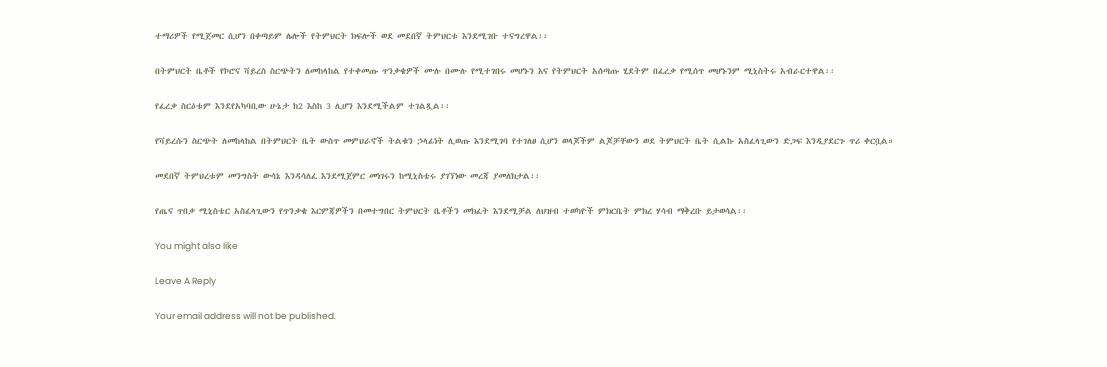ተማሪዎች የሚጀመር ሲሆን በቀጣይም ሌሎች የትምህርት ክፍሎች ወደ መደበኛ ትምህርቱ እንደሚገቡ ተናግረዋል፡፡

በትምህርት ቤቶች የኮሮና ቫይረስ ስርጭትን ለመከላከል የተቀመጡ ጥንቃቄዎች ሙሉ በሙሉ የሚተገበሩ መሆኑን እና የትምህርት አሰጣጡ ሂደትም በፈረቃ የሚሰጥ መሆኑንም ሚኒስትሩ አብራርተዋል፡፡

የፈረቃ ስርዕቱም እንደየአካባቢው ሁኔታ ከ2 እስከ 3 ሊሆን እንደሚችልም ተገልጿል፡፡

የቫይረሱን ስርጭት ለመከላከል በትምህርት ቤት ውስጥ መምህራኖች ትልቁን ኃላፊነት ሊወጡ እንደሚገባ የተገለፀ ሲሆን ወላጆችም ልጆቻቸውን ወደ ትምህርት ቤት ሲልኩ አስፈላጊውን ድጋፍ እንዲያደርጉ ጥሪ ቀርቧል።

መደበኛ ትምህረቱም መንግስት ውሳኔ እንዳሳለፈ እንደሚጀምር መነገሩን ከሚኒስቴሩ ያገኘነው መረጃ ያመለክታል፡፡

የጤና ጥበቃ ሚኒስቴር አስፈላጊውን የጥንቃቄ እርምጃዎችን በመተግበር ትምህርት ቤቶችን መክፈት እንደሚቻል ለህዝብ ተወካዮች ምክርቤት ምክረ ሃሳብ ማቅረቡ ይታወሳል፡፡

You might also like

Leave A Reply

Your email address will not be published.